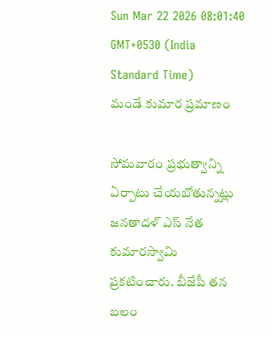Sun Mar 22 2026 08:01:40 GMT+0530 (India Standard Time)
మండే కుమార ప్రమాణం

సోమవారం ప్రభుత్వాన్ని ఏర్పాటు చేయబోతున్నట్లు జనతాదళ్ ఎస్ నేత కుమారస్వామి ప్రకటించారు. బీజేపీ తన బలం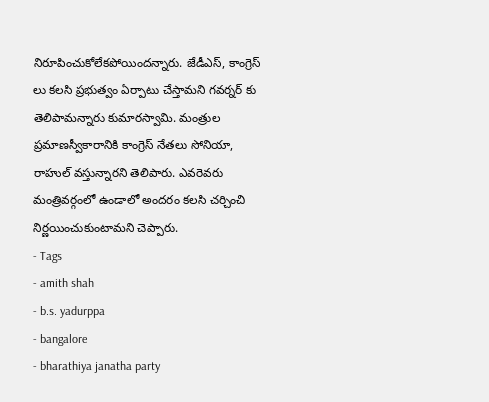నిరూపించుకోలేకపోయిందన్నారు. జేడీఎస్, కాంగ్రెస్ లు కలసి ప్రభుత్వం ఏర్పాటు చేస్తామని గవర్నర్ కు తెలిపామన్నారు కుమారస్వామి. మంత్రుల ప్రమాణస్వీకారానికి కాంగ్రెస్ నేతలు సోనియా, రాహుల్ వస్తున్నారని తెలిపారు. ఎవరెవరు మంత్రివర్గంలో ఉండాలో అందరం కలసి చర్చించి నిర్ణయించుకుంటామని చెప్పారు.
- Tags
- amith shah
- b.s. yadurppa
- bangalore
- bharathiya janatha party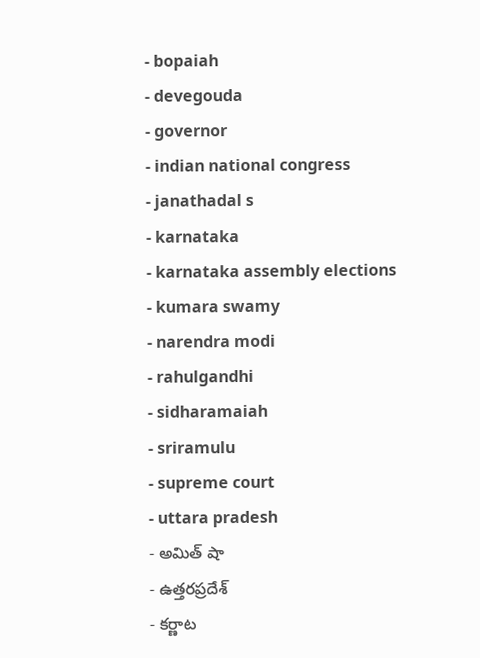- bopaiah
- devegouda
- governor
- indian national congress
- janathadal s
- karnataka
- karnataka assembly elections
- kumara swamy
- narendra modi
- rahulgandhi
- sidharamaiah
- sriramulu
- supreme court
- uttara pradesh
- అమిత్ షా
- ఉత్తరప్రదేశ్
- కర్ణాట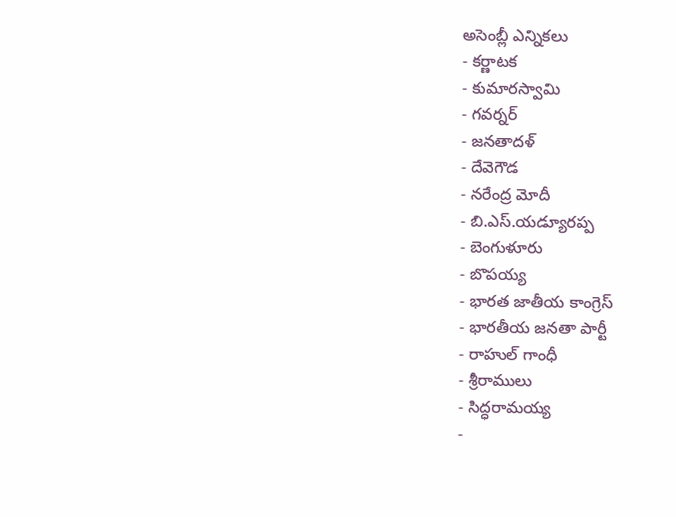అసెంబ్లీ ఎన్నికలు
- కర్ణాటక
- కుమారస్వామి
- గవర్నర్
- జనతాదళ్
- దేవెగౌడ
- నరేంద్ర మోదీ
- బి.ఎస్.యడ్యూరప్ప
- బెంగుళూరు
- బొపయ్య
- భారత జాతీయ కాంగ్రెస్
- భారతీయ జనతా పార్టీ
- రాహుల్ గాంధీ
- శ్రీరాములు
- సిద్ధరామయ్య
-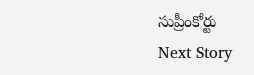సుప్రీంకోర్టు
Next Story